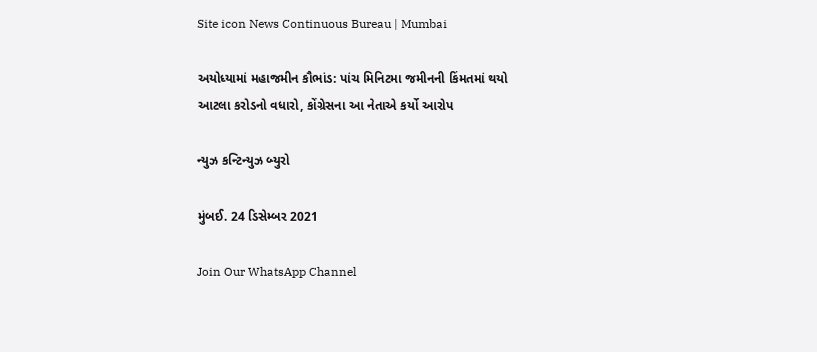Site icon News Continuous Bureau | Mumbai

અયોધ્યામાં મહાજમીન કૌભાંડ: પાંચ મિનિટમા જમીનની કિંમતમાં થયો આટલા કરોડનો વધારો, કોંગ્રેસના આ નેતાએ કર્યો આરોપ

ન્યુઝ કન્ટિન્યુઝ બ્યુરો

મુંબઈ. 24 ડિસેમ્બર 2021

Join Our WhatsApp Channel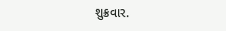શુક્રવાર.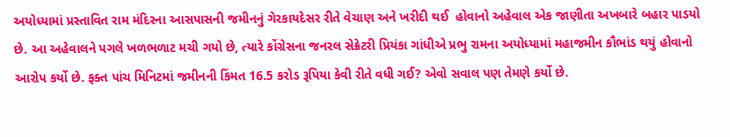અયોધ્યામાં પ્રસ્તાવિત રામ મંદિરના આસપાસની જમીનનું ગેરકાયદેસર રીતે વેચાણ અને ખરીદી થઈ  હોવાનો અહેવાલ એક જાણીતા અખબારે બહાર પાડયો છે. આ અહેવાલને પગલે ખળભળાટ મચી ગયો છે, ત્યારે કોંગ્રેસના જનરલ સેક્રેટરી પ્રિયંકા ગાંધીએ પ્રભુ રામના અયોધ્યામાં મહાજમીન કૌભાંડ થયું હોવાનો આરોપ કર્યો છે. ફક્ત પાંચ મિનિટમાં જમીનની કિંમત 16.5 કરોડ રૂપિયા કેવી રીતે વધી ગઈ? એવો સવાલ પણ તેમણે કર્યો છે.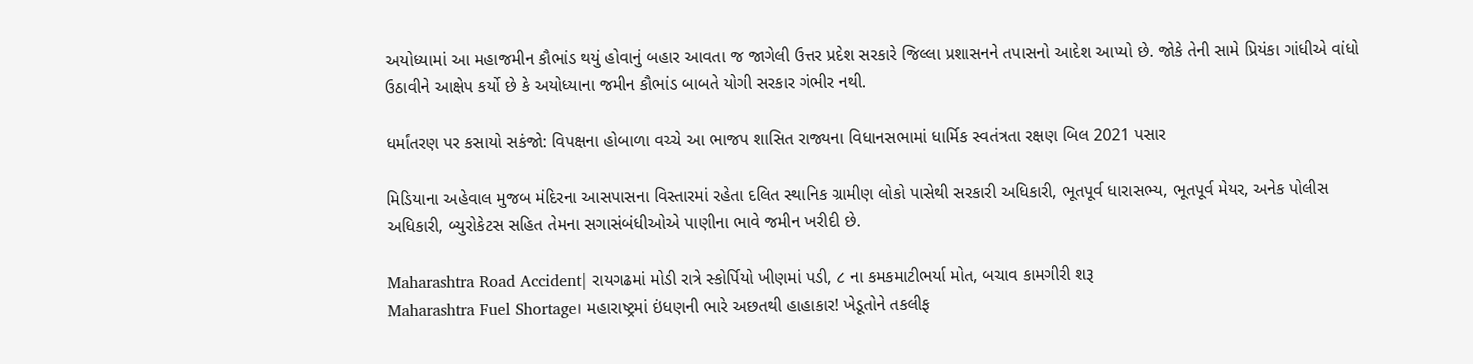અયોધ્યામાં આ મહાજમીન કૌભાંડ થયું હોવાનું બહાર આવતા જ જાગેલી ઉત્તર પ્રદેશ સરકારે જિલ્લા પ્રશાસનને તપાસનો આદેશ આપ્યો છે. જોકે તેની સામે પ્રિયંકા ગાંધીએ વાંધો ઉઠાવીને આક્ષેપ કર્યો છે કે અયોધ્યાના જમીન કૌભાંડ બાબતે યોગી સરકાર ગંભીર નથી.

ધર્માંતરણ પર કસાયો સકંજો: વિપક્ષના હોબાળા વચ્ચે આ ભાજપ શાસિત રાજ્યના વિધાનસભામાં ધાર્મિક સ્વતંત્રતા રક્ષણ બિલ 2021 પસાર

મિડિયાના અહેવાલ મુજબ મંદિરના આસપાસના વિસ્તારમાં રહેતા દલિત સ્થાનિક ગ્રામીણ લોકો પાસેથી સરકારી અધિકારી, ભૂતપૂર્વ ધારાસભ્ય, ભૂતપૂર્વ મેયર, અનેક પોલીસ અધિકારી, બ્યુરોકેટસ સહિત તેમના સગાસંબંધીઓએ પાણીના ભાવે જમીન ખરીદી છે.

Maharashtra Road Accident| રાયગઢમાં મોડી રાત્રે સ્કોર્પિયો ખીણમાં પડી, ૮ ના કમકમાટીભર્યા મોત, બચાવ કામગીરી શરૂ
Maharashtra Fuel Shortage। મહારાષ્ટ્રમાં ઇંધણની ભારે અછતથી હાહાકાર! ખેડૂતોને તકલીફ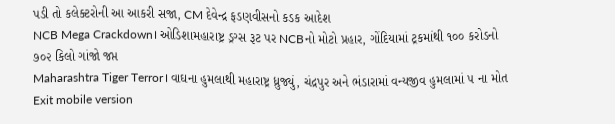પડી તો કલેક્ટરોની આ આકરી સજા, CM દેવેન્દ્ર ફડણવીસનો કડક આદેશ
NCB Mega Crackdown। ઓડિશામહારાષ્ટ્ર ડ્રગ્સ રૂટ પર NCBનો મોટો પ્રહાર, ગોંદિયામાં ટ્રકમાંથી ૧૦૦ કરોડનો ૭૦૨ કિલો ગાંજો જપ્ત
Maharashtra Tiger Terror। વાઘના હુમલાથી મહારાષ્ટ્ર ધ્રુજ્યું, ચંદ્રપુર અને ભંડારામાં વન્યજીવ હુમલામાં ૫ ના મોત
Exit mobile version